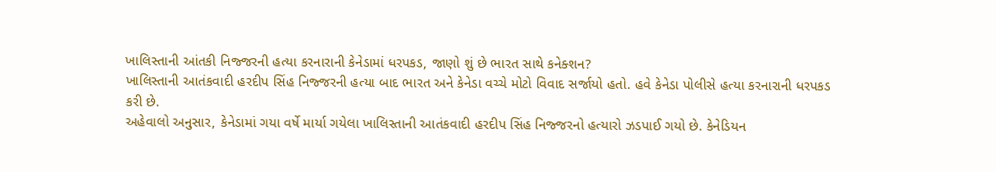ખાલિસ્તાની આંતકી નિજ્જરની હત્યા કરનારાની કેનેડામાં ધરપકડ, જાણો શું છે ભારત સાથે કનેક્શન?
ખાલિસ્તાની આતંકવાદી હરદીપ સિંહ નિજ્જરની હત્યા બાદ ભારત અને કેનેડા વચ્ચે મોટો વિવાદ સર્જાયો હતો. હવે કેનેડા પોલીસે હત્યા કરનારાની ધરપકડ કરી છે.
અહેવાલો અનુસાર, કેનેડામાં ગયા વર્ષે માર્યા ગયેલા ખાલિસ્તાની આતંકવાદી હરદીપ સિંહ નિજ્જરનો હત્યારો ઝડપાઈ ગયો છે. કેનેડિયન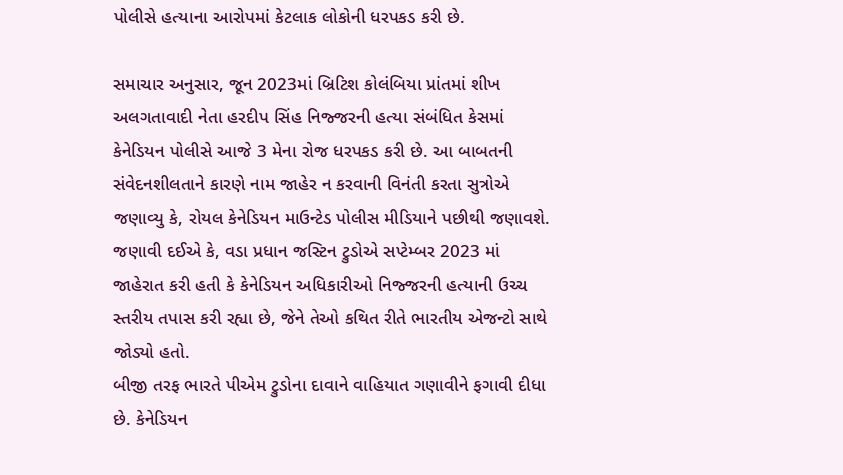પોલીસે હત્યાના આરોપમાં કેટલાક લોકોની ધરપકડ કરી છે.

સમાચાર અનુસાર, જૂન 2023માં બ્રિટિશ કોલંબિયા પ્રાંતમાં શીખ અલગતાવાદી નેતા હરદીપ સિંહ નિજ્જરની હત્યા સંબંધિત કેસમાં કેનેડિયન પોલીસે આજે 3 મેના રોજ ધરપકડ કરી છે. આ બાબતની સંવેદનશીલતાને કારણે નામ જાહેર ન કરવાની વિનંતી કરતા સુત્રોએ જણાવ્યુ કે, રોયલ કેનેડિયન માઉન્ટેડ પોલીસ મીડિયાને પછીથી જણાવશે.
જણાવી દઈએ કે, વડા પ્રધાન જસ્ટિન ટ્રુડોએ સપ્ટેમ્બર 2023 માં જાહેરાત કરી હતી કે કેનેડિયન અધિકારીઓ નિજ્જરની હત્યાની ઉચ્ચ સ્તરીય તપાસ કરી રહ્યા છે, જેને તેઓ કથિત રીતે ભારતીય એજન્ટો સાથે જોડ્યો હતો.
બીજી તરફ ભારતે પીએમ ટ્રુડોના દાવાને વાહિયાત ગણાવીને ફગાવી દીધા છે. કેનેડિયન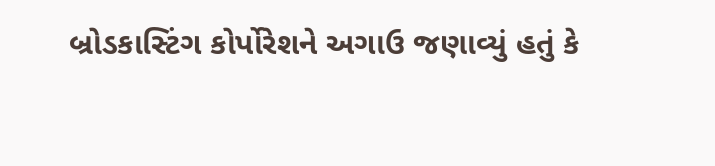બ્રોડકાસ્ટિંગ કોર્પોરેશને અગાઉ જણાવ્યું હતું કે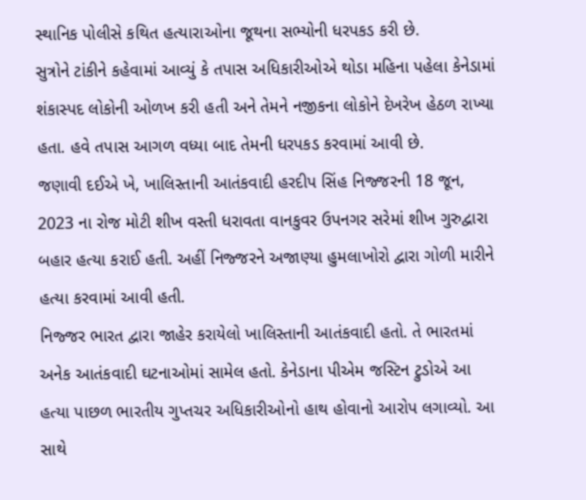સ્થાનિક પોલીસે કથિત હત્યારાઓના જૂથના સભ્યોની ધરપકડ કરી છે.
સુત્રોને ટાંકીને કહેવામાં આવ્યું કે તપાસ અધિકારીઓએ થોડા મહિના પહેલા કેનેડામાં શંકાસ્પદ લોકોની ઓળખ કરી હતી અને તેમને નજીકના લોકોને દેખરેખ હેઠળ રાખ્યા હતા. હવે તપાસ આગળ વધ્યા બાદ તેમની ધરપકડ કરવામાં આવી છે.
જણાવી દઈએ ખે, ખાલિસ્તાની આતંકવાદી હરદીપ સિંહ નિજ્જરની 18 જૂન, 2023 ના રોજ મોટી શીખ વસ્તી ધરાવતા વાનકુવર ઉપનગર સરેમાં શીખ ગુરુદ્વારા બહાર હત્યા કરાઈ હતી. અહીં નિજ્જરને અજાણ્યા હુમલાખોરો દ્વારા ગોળી મારીને હત્યા કરવામાં આવી હતી.
નિજ્જર ભારત દ્વારા જાહેર કરાયેલો ખાલિસ્તાની આતંકવાદી હતો. તે ભારતમાં અનેક આતંકવાદી ઘટનાઓમાં સામેલ હતો. કેનેડાના પીએમ જસ્ટિન ટ્રુડોએ આ હત્યા પાછળ ભારતીય ગુપ્તચર અધિકારીઓનો હાથ હોવાનો આરોપ લગાવ્યો. આ સાથે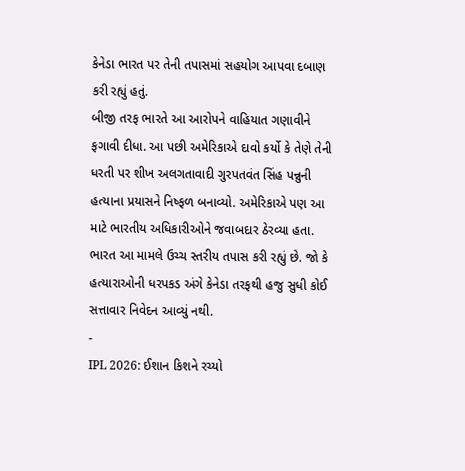કેનેડા ભારત પર તેની તપાસમાં સહયોગ આપવા દબાણ કરી રહ્યું હતું.
બીજી તરફ ભારતે આ આરોપને વાહિયાત ગણાવીને ફગાવી દીધા. આ પછી અમેરિકાએ દાવો કર્યો કે તેણે તેની ધરતી પર શીખ અલગતાવાદી ગુરપતવંત સિંહ પન્નુની હત્યાના પ્રયાસને નિષ્ફળ બનાવ્યો. અમેરિકાએ પણ આ માટે ભારતીય અધિકારીઓને જવાબદાર ઠેરવ્યા હતા. ભારત આ મામલે ઉચ્ચ સ્તરીય તપાસ કરી રહ્યું છે. જો કે હત્યારાઓની ધરપકડ અંગે કેનેડા તરફથી હજુ સુધી કોઈ સત્તાવાર નિવેદન આવ્યું નથી.
-
IPL 2026: ઈશાન કિશને રચ્યો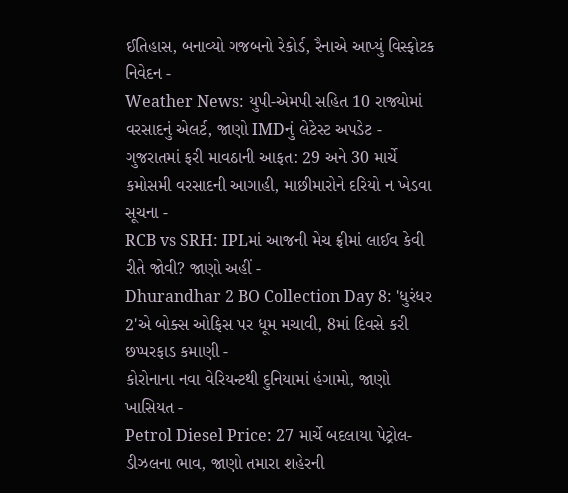ઈતિહાસ, બનાવ્યો ગજબનો રેકોર્ડ, રૈનાએ આપ્યું વિસ્ફોટક નિવેદન -
Weather News: યુપી-એમપી સહિત 10 રાજ્યોમાં વરસાદનું એલર્ટ, જાણો IMDનું લેટેસ્ટ અપડેટ -
ગુજરાતમાં ફરી માવઠાની આફત: 29 અને 30 માર્ચે કમોસમી વરસાદની આગાહી, માછીમારોને દરિયો ન ખેડવા સૂચના -
RCB vs SRH: IPLમાં આજની મેચ ફ્રીમાં લાઈવ કેવી રીતે જોવી? જાણો અહીં -
Dhurandhar 2 BO Collection Day 8: 'ધુરંધર 2'એ બોક્સ ઓફિસ પર ધૂમ મચાવી, 8માં દિવસે કરી છપ્પરફાડ કમાણી -
કોરોનાના નવા વેરિયન્ટથી દુનિયામાં હંગામો, જાણો ખાસિયત -
Petrol Diesel Price: 27 માર્ચે બદલાયા પેટ્રોલ-ડીઝલના ભાવ, જાણો તમારા શહેરની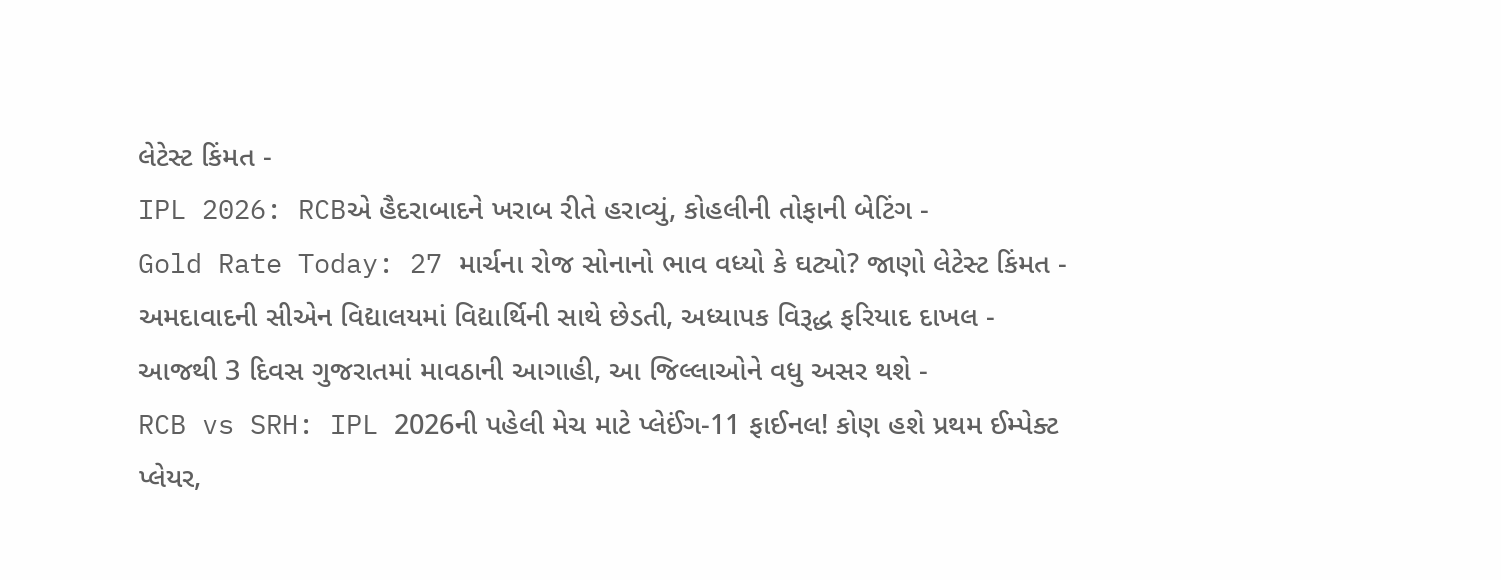લેટેસ્ટ કિંમત -
IPL 2026: RCBએ હૈદરાબાદને ખરાબ રીતે હરાવ્યું, કોહલીની તોફાની બેટિંગ -
Gold Rate Today: 27 માર્ચના રોજ સોનાનો ભાવ વધ્યો કે ઘટ્યો? જાણો લેટેસ્ટ કિંમત -
અમદાવાદની સીએન વિદ્યાલયમાં વિદ્યાર્થિની સાથે છેડતી, અધ્યાપક વિરૂદ્ધ ફરિયાદ દાખલ -
આજથી 3 દિવસ ગુજરાતમાં માવઠાની આગાહી, આ જિલ્લાઓને વધુ અસર થશે -
RCB vs SRH: IPL 2026ની પહેલી મેચ માટે પ્લેઈંગ-11 ફાઈનલ! કોણ હશે પ્રથમ ઈમ્પેક્ટ પ્લેયર,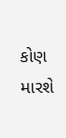કોણ મારશે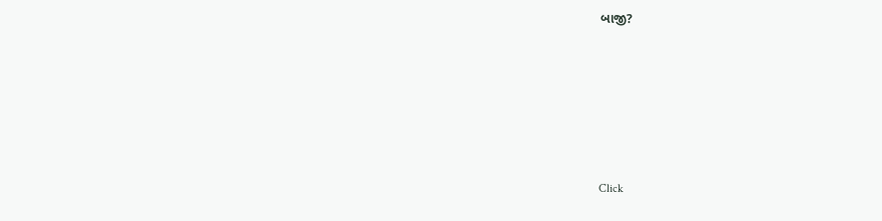બાજી?








Click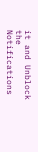it and Unblock the Notifications